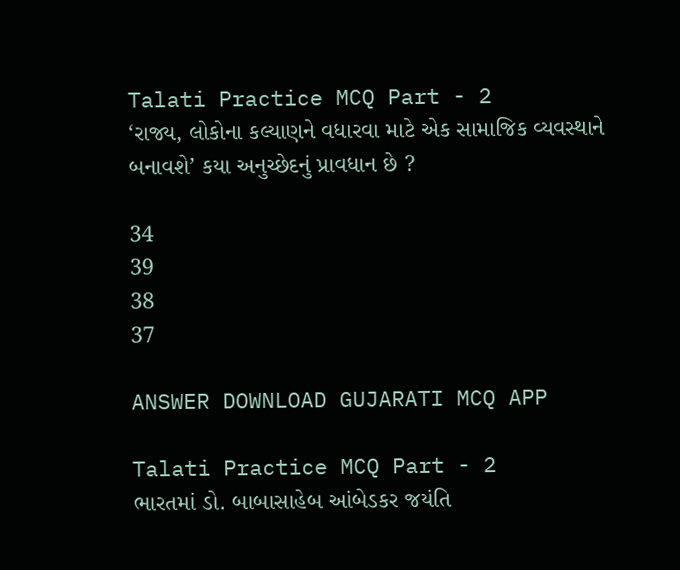Talati Practice MCQ Part - 2
‘રાજ્ય, લોકોના કલ્યાણને વધારવા માટે એક સામાજિક વ્યવસ્થાને બનાવશે’ કયા અનુચ્છેદનું પ્રાવધાન છે ?

34
39
38
37

ANSWER DOWNLOAD GUJARATI MCQ APP

Talati Practice MCQ Part - 2
ભારતમાં ડો. બાબાસાહેબ આંબેડકર જયંતિ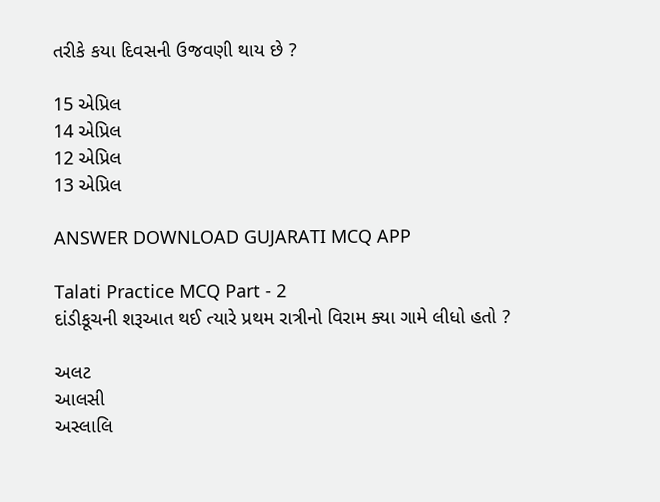તરીકે કયા દિવસની ઉજવણી થાય છે ?

15 એપ્રિલ
14 એપ્રિલ
12 એપ્રિલ
13 એપ્રિલ

ANSWER DOWNLOAD GUJARATI MCQ APP

Talati Practice MCQ Part - 2
દાંડીકૂચની શરૂઆત થઈ ત્યારે પ્રથમ રાત્રીનો વિરામ ક્યા ગામે લીધો હતો ?

અલટ
આલસી
અસ્લાલિ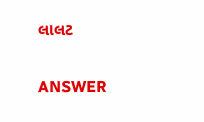લાલટ

ANSWER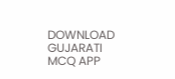DOWNLOAD GUJARATI MCQ APP